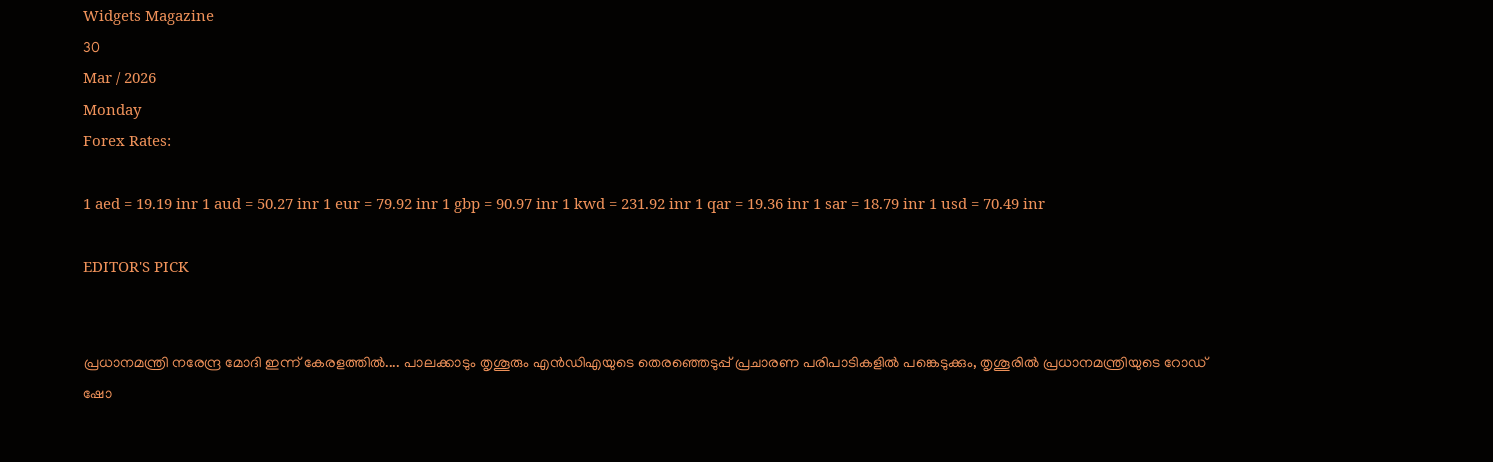Widgets Magazine
30
Mar / 2026
Monday
Forex Rates:

1 aed = 19.19 inr 1 aud = 50.27 inr 1 eur = 79.92 inr 1 gbp = 90.97 inr 1 kwd = 231.92 inr 1 qar = 19.36 inr 1 sar = 18.79 inr 1 usd = 70.49 inr

EDITOR'S PICK


പ്രധാനമന്ത്രി നരേന്ദ്ര മോദി ഇന്ന് കേരളത്തിൽ.... പാലക്കാടും തൃശൂരും എൻഡിഎയുടെ തെരഞ്ഞെടുപ്പ് പ്രചാരണ പരിപാടികളിൽ പങ്കെടുക്കും, തൃശൂരിൽ പ്രധാനമന്ത്രിയുടെ റോഡ് ഷോ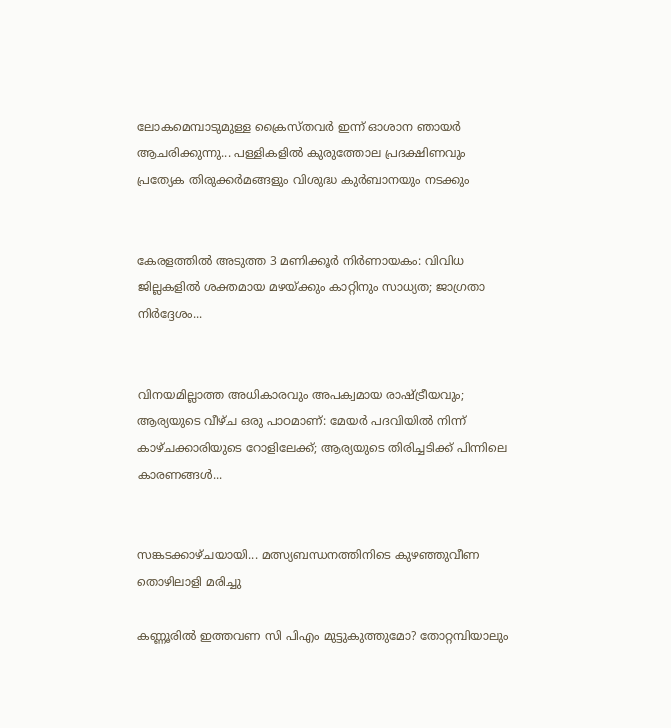ലോകമെമ്പാടുമുള്ള ക്രൈസ്തവർ ഇന്ന് ഓശാന ഞായർ ആചരിക്കുന്നു... പള്ളികളിൽ കുരുത്തോല പ്രദക്ഷിണവും പ്രത്യേക തിരുക്കർമങ്ങളും വിശുദ്ധ കുർബാനയും നടക്കും


കേരളത്തിൽ അടുത്ത 3 മണിക്കൂർ നിർണായകം: വിവിധ ജില്ലകളിൽ ശക്തമായ മഴയ്ക്കും കാറ്റിനും സാധ്യത; ജാഗ്രതാ നിർദ്ദേശം...


വിനയമില്ലാത്ത അധികാരവും അപക്വമായ രാഷ്ട്രീയവും; ആര്യയുടെ വീഴ്ച ഒരു പാഠമാണ്: മേയർ പദവിയിൽ നിന്ന് കാഴ്ചക്കാരിയുടെ റോളിലേക്ക്; ആര്യയുടെ തിരിച്ചടിക്ക് പിന്നിലെ കാരണങ്ങൾ...


സങ്കടക്കാഴ്ചയായി... മത്സ്യബന്ധനത്തിനിടെ കുഴഞ്ഞുവീണ തൊഴിലാളി മരിച്ചു

കണ്ണൂരില്‍ ഇത്തവണ സി പിഎം മുട്ടുകുത്തുമോ? തോറ്റമ്പിയാലും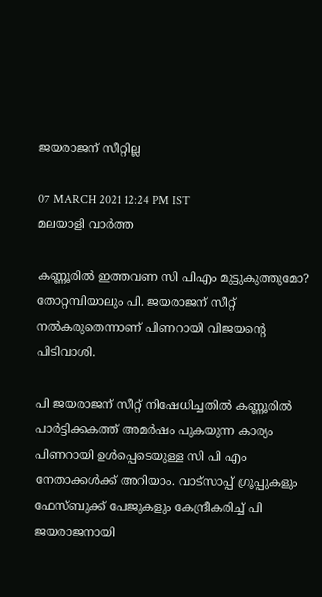ജയരാജന് സീറ്റില്ല

07 MARCH 2021 12:24 PM IST
മലയാളി വാര്‍ത്ത

കണ്ണൂരില്‍ ഇത്തവണ സി പിഎം മുട്ടുകുത്തുമോ? തോറ്റമ്പിയാലും പി. ജയരാജന് സീറ്റ് നല്‍കരുതെന്നാണ് പിണറായി വിജയന്റെ പിടിവാശി.

പി ജയരാജന് സീറ്റ് നിഷേധിച്ചതില്‍ കണ്ണൂരില്‍ പാര്‍ട്ടിക്കകത്ത് അമര്‍ഷം പുകയുന്ന കാര്യം പിണറായി ഉള്‍പ്പെടെയുള്ള സി പി എം നേതാക്കള്‍ക്ക് അറിയാം. വാട്‌സാപ്പ് ഗ്രൂപ്പുകളും ഫേസ്ബുക്ക് പേജുകളും കേന്ദ്രീകരിച്ച് പി ജയരാജനായി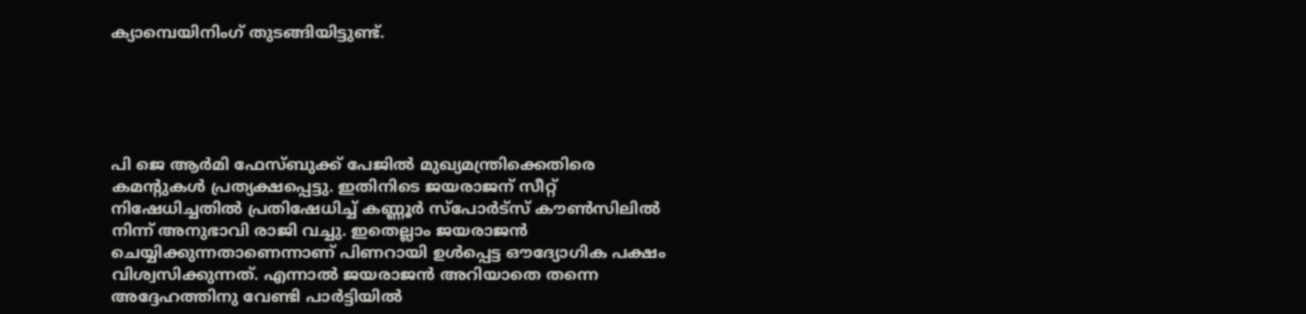ക്യാമ്പെയിനിംഗ് തുടങ്ങിയിട്ടുണ്ട്.





പി ജെ ആര്‍മി ഫേസ്ബുക്ക് പേജില്‍ മുഖ്യമന്ത്രിക്കെതിരെ കമന്റുകള്‍ പ്രത്യക്ഷപ്പെട്ടു. ഇതിനിടെ ജയരാജന് സീറ്റ് നിഷേധിച്ചതില്‍ പ്രതിഷേധിച്ച് കണ്ണൂര്‍ സ്‌പോര്‍ട്‌സ് കൗണ്‍സിലില്‍ നിന്ന് അനുഭാവി രാജി വച്ചു. ഇതെല്ലാം ജയരാജന്‍ ചെയ്യിക്കുന്നതാണെന്നാണ് പിണറായി ഉള്‍പ്പെട്ട ഔദ്യോഗിക പക്ഷം വിശ്വസിക്കുന്നത്. എന്നാല്‍ ജയരാജന്‍ അറിയാതെ തന്നെ അദ്ദേഹത്തിനു വേണ്ടി പാര്‍ട്ടിയില്‍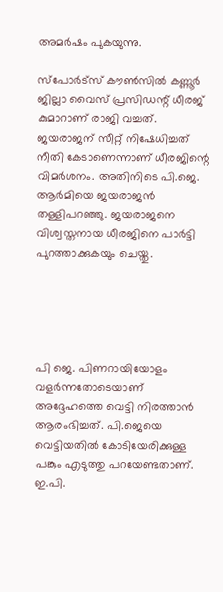അമര്‍ഷം പുകയുന്നു.

സ്‌പോര്‍ട്‌സ് കൗണ്‍സില്‍ കണ്ണൂര്‍ ജില്ലാ വൈസ് പ്രസിഡന്റ് ധീരജ് കുമാറാണ് രാജി വച്ചത്. ജയരാജന് സീറ്റ് നിഷേധിച്ചത് നീതി കേടാണെന്നാണ് ധീരജിന്റെ വിമര്‍ശനം. അതിനിടെ പി.ജെ. ആര്‍മിയെ ജയരാജന്‍ തള്ളിപറഞ്ഞു. ജയരാജനെ വിശ്വസ്തനായ ധീരജിനെ പാര്‍ട്ടി പുറത്താക്കുകയും ചെയ്തു.





പി ജെ. പിണറായിയോളം വളര്‍ന്നതോടെയാണ് അദ്ദേഹത്തെ വെട്ടി നിരത്താന്‍ ആരംഭിച്ചത്. പി.ജെയെ വെട്ടിയതില്‍ കോടിയേരിക്കുള്ള പങ്കും എടുത്തു പറയേണ്ടതാണ്. ഇ.പി.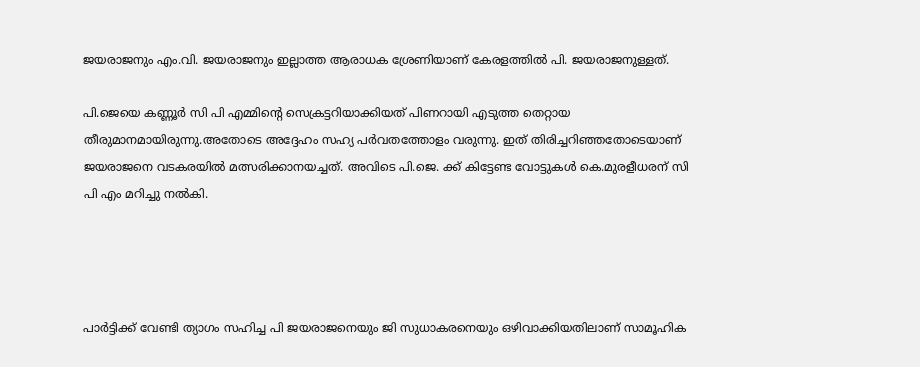ജയരാജനും എം.വി. ജയരാജനും ഇല്ലാത്ത ആരാധക ശ്രേണിയാണ് കേരളത്തില്‍ പി. ജയരാജനുള്ളത്.

പി.ജെയെ കണ്ണൂര്‍ സി പി എമ്മിന്റെ സെക്രട്ടറിയാക്കിയത് പിണറായി എടുത്ത തെറ്റായ തീരുമാനമായിരുന്നു.അതോടെ അദ്ദേഹം സഹ്യ പര്‍വതത്തോളം വരുന്നു. ഇത് തിരിച്ചറിഞ്ഞതോടെയാണ് ജയരാജനെ വടകരയില്‍ മത്സരിക്കാനയച്ചത്. അവിടെ പി.ജെ. ക്ക് കിട്ടേണ്ട വോട്ടുകള്‍ കെ.മുരളീധരന് സി പി എം മറിച്ചു നല്‍കി.




പാര്‍ട്ടിക്ക് വേണ്ടി ത്യാഗം സഹിച്ച പി ജയരാജനെയും ജി സുധാകരനെയും ഒഴിവാക്കിയതിലാണ് സാമൂഹിക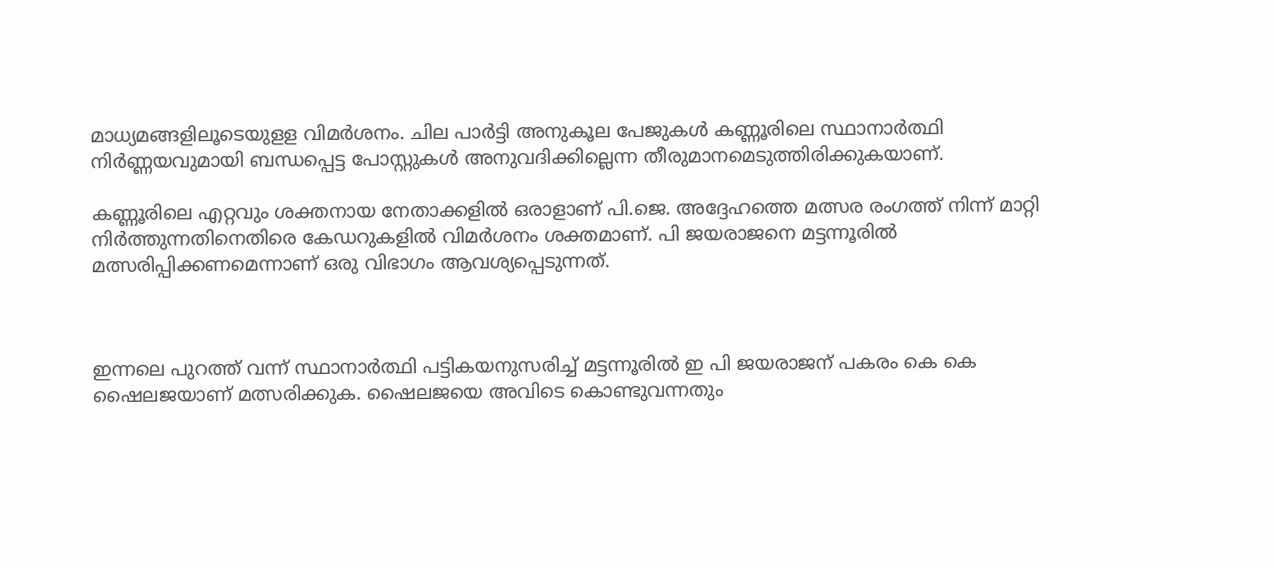മാധ്യമങ്ങളിലൂടെയുളള വിമര്‍ശനം. ചില പാര്‍ട്ടി അനുകൂല പേജുകള്‍ കണ്ണൂരിലെ സ്ഥാനാര്‍ത്ഥി നിര്‍ണ്ണയവുമായി ബന്ധപ്പെട്ട പോസ്റ്റുകള്‍ അനുവദിക്കില്ലെന്ന തീരുമാനമെടുത്തിരിക്കുകയാണ്.

കണ്ണൂരിലെ എറ്റവും ശക്തനായ നേതാക്കളില്‍ ഒരാളാണ് പി.ജെ. അദ്ദേഹത്തെ മത്സര രംഗത്ത് നിന്ന് മാറ്റി നിര്‍ത്തുന്നതിനെതിരെ കേഡറുകളില്‍ വിമര്‍ശനം ശക്തമാണ്. പി ജയരാജനെ മട്ടന്നൂരില്‍ മത്സരിപ്പിക്കണമെന്നാണ് ഒരു വിഭാഗം ആവശ്യപ്പെടുന്നത്.



ഇന്നലെ പുറത്ത് വന്ന് സ്ഥാനാര്‍ത്ഥി പട്ടികയനുസരിച്ച് മട്ടന്നൂരില്‍ ഇ പി ജയരാജന് പകരം കെ കെ ഷൈലജയാണ് മത്സരിക്കുക. ഷൈലജയെ അവിടെ കൊണ്ടുവന്നതും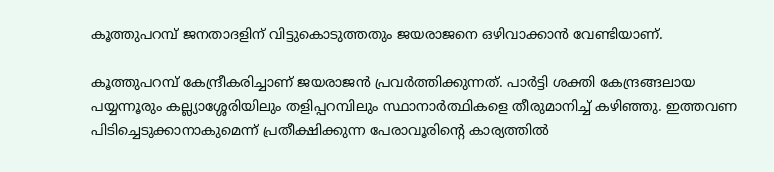കൂത്തുപറമ്പ് ജനതാദളിന് വിട്ടുകൊടുത്തതും ജയരാജനെ ഒഴിവാക്കാന്‍ വേണ്ടിയാണ്.

കൂത്തുപറമ്പ് കേന്ദ്രീകരിച്ചാണ് ജയരാജന്‍ പ്രവര്‍ത്തിക്കുന്നത്. പാര്‍ട്ടി ശക്തി കേന്ദ്രങ്ങലായ പയ്യന്നൂരും കല്ല്യാശ്ശേരിയിലും തളിപ്പറമ്പിലും സ്ഥാനാര്‍ത്ഥികളെ തീരുമാനിച്ച് കഴിഞ്ഞു. ഇത്തവണ പിടിച്ചെടുക്കാനാകുമെന്ന് പ്രതീക്ഷിക്കുന്ന പേരാവൂരിന്റെ കാര്യത്തില്‍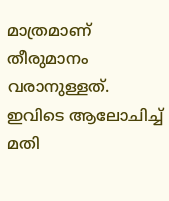മാത്രമാണ് തീരുമാനം വരാനുള്ളത്. ഇവിടെ ആലോചിച്ച് മതി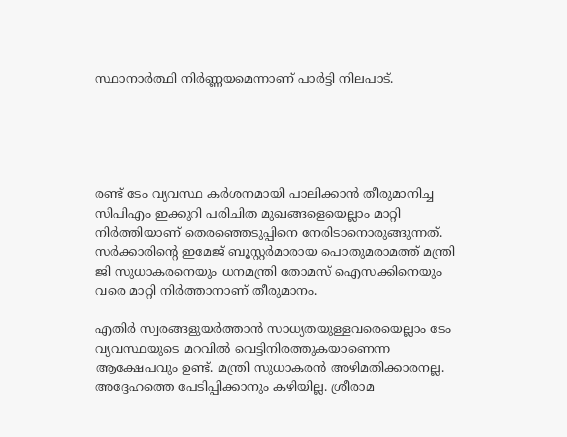സ്ഥാനാര്‍ത്ഥി നിര്‍ണ്ണയമെന്നാണ് പാര്‍ട്ടി നിലപാട്.





രണ്ട് ടേം വ്യവസ്ഥ കര്‍ശനമായി പാലിക്കാന്‍ തീരുമാനിച്ച സിപിഎം ഇക്കുറി പരിചിത മുഖങ്ങളെയെല്ലാം മാറ്റി നിര്‍ത്തിയാണ് തെരഞ്ഞെടുപ്പിനെ നേരിടാനൊരുങ്ങുന്നത്. സര്‍ക്കാരിന്റെ ഇമേജ് ബൂസ്റ്റര്‍മാരായ പൊതുമരാമത്ത് മന്ത്രി ജി സുധാകരനെയും ധനമന്ത്രി തോമസ് ഐസക്കിനെയും വരെ മാറ്റി നിര്‍ത്താനാണ് തീരുമാനം.

എതിര്‍ സ്വരങ്ങളുയര്‍ത്താന്‍ സാധ്യതയുള്ളവരെയെല്ലാം ടേം വ്യവസ്ഥയുടെ മറവില്‍ വെട്ടിനിരത്തുകയാണെന്ന ആക്ഷേപവും ഉണ്ട്. മന്ത്രി സുധാകരന്‍ അഴിമതിക്കാരനല്ല. അദ്ദേഹത്തെ പേടിപ്പിക്കാനും കഴിയില്ല. ശ്രീരാമ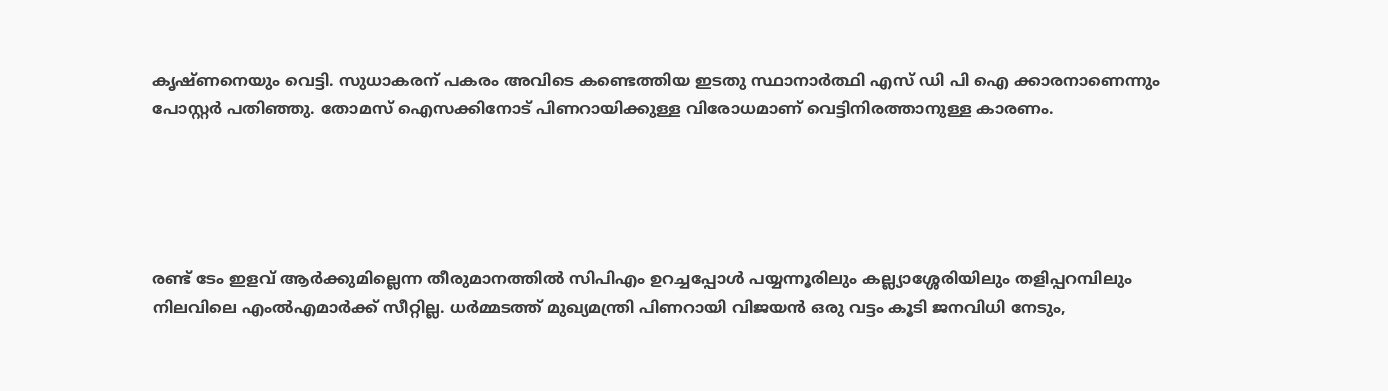കൃഷ്ണനെയും വെട്ടി. സുധാകരന് പകരം അവിടെ കണ്ടെത്തിയ ഇടതു സ്ഥാനാര്‍ത്ഥി എസ് ഡി പി ഐ ക്കാരനാണെന്നും പോസ്റ്റര്‍ പതിഞ്ഞു. തോമസ് ഐസക്കിനോട് പിണറായിക്കുള്ള വിരോധമാണ് വെട്ടിനിരത്താനുള്ള കാരണം.





രണ്ട് ടേം ഇളവ് ആര്‍ക്കുമില്ലെന്ന തീരുമാനത്തില്‍ സിപിഎം ഉറച്ചപ്പോള്‍ പയ്യന്നൂരിലും കല്ല്യാശ്ശേരിയിലും തളിപ്പറമ്പിലും നിലവിലെ എംല്‍എമാര്‍ക്ക് സീറ്റില്ല. ധര്‍മ്മടത്ത് മുഖ്യമന്ത്രി പിണറായി വിജയന്‍ ഒരു വട്ടം കൂടി ജനവിധി നേടും,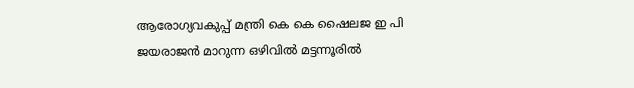ആരോഗ്യവകുപ്പ് മന്ത്രി കെ കെ ഷൈലജ ഇ പി ജയരാജന്‍ മാറുന്ന ഒഴിവില്‍ മട്ടന്നൂരില്‍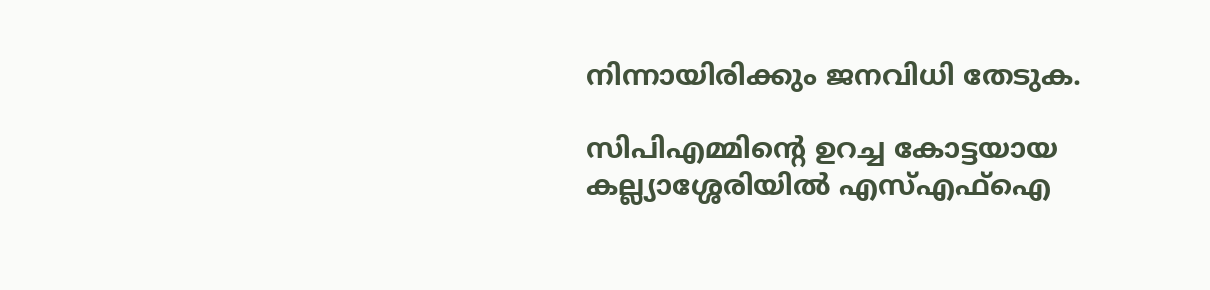നിന്നായിരിക്കും ജനവിധി തേടുക.

സിപിഎമ്മിന്റെ ഉറച്ച കോട്ടയായ കല്ല്യാശ്ശേരിയില്‍ എസ്എഫ്‌ഐ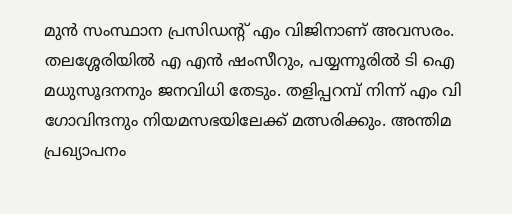മുന്‍ സംസ്ഥാന പ്രസിഡന്റ് എം വിജിനാണ് അവസരം. തലശ്ശേരിയില്‍ എ എന്‍ ഷംസീറും, പയ്യന്നൂരില്‍ ടി ഐ മധുസൂദനനും ജനവിധി തേടും. തളിപ്പറമ്പ് നിന്ന് എം വി ഗോവിന്ദനും നിയമസഭയിലേക്ക് മത്സരിക്കും. അന്തിമ പ്രഖ്യാപനം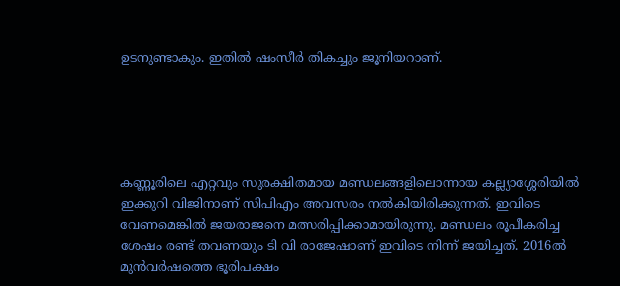ഉടനുണ്ടാകും. ഇതില്‍ ഷംസീര്‍ തികച്ചും ജൂനിയറാണ്.





കണ്ണൂരിലെ എറ്റവും സുരക്ഷിതമായ മണ്ഡലങ്ങളിലൊന്നായ കല്ല്യാശ്ശേരിയില്‍ ഇക്കുറി വിജിനാണ് സിപിഎം അവസരം നല്‍കിയിരിക്കുന്നത്. ഇവിടെ വേണമെങ്കില്‍ ജയരാജനെ മത്സരിപ്പിക്കാമായിരുന്നു. മണ്ഡലം രൂപീകരിച്ച ശേഷം രണ്ട് തവണയും ടി വി രാജേഷാണ് ഇവിടെ നിന്ന് ജയിച്ചത്. 2016ല്‍ മുന്‍വര്‍ഷത്തെ ഭൂരിപക്ഷം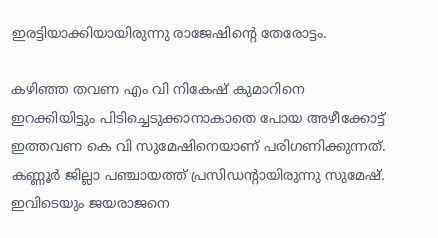ഇരട്ടിയാക്കിയായിരുന്നു രാജേഷിന്റെ തേരോട്ടം.

കഴിഞ്ഞ തവണ എം വി നികേഷ് കുമാറിനെ ഇറക്കിയിട്ടും പിടിച്ചെടുക്കാനാകാതെ പോയ അഴീക്കോട്ട് ഇത്തവണ കെ വി സുമേഷിനെയാണ് പരിഗണിക്കുന്നത്. കണ്ണൂര്‍ ജില്ലാ പഞ്ചായത്ത് പ്രസിഡന്റായിരുന്നു സുമേഷ്. ഇവിടെയും ജയരാജനെ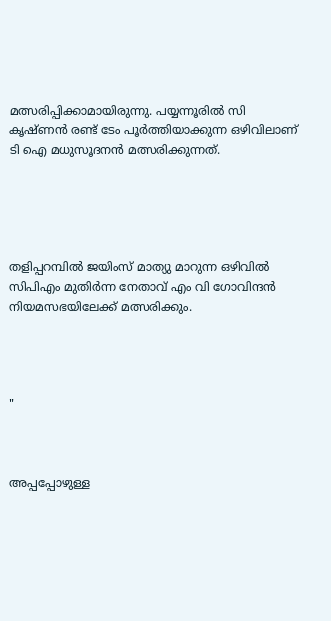മത്സരിപ്പിക്കാമായിരുന്നു. പയ്യന്നൂരില്‍ സി കൃഷ്ണന്‍ രണ്ട് ടേം പൂര്‍ത്തിയാക്കുന്ന ഒഴിവിലാണ് ടി ഐ മധുസൂദനന്‍ മത്സരിക്കുന്നത്.





തളിപ്പറമ്പില്‍ ജയിംസ് മാത്യു മാറുന്ന ഒഴിവില്‍ സിപിഎം മുതിര്‍ന്ന നേതാവ് എം വി ഗോവിന്ദന്‍ നിയമസഭയിലേക്ക് മത്സരിക്കും.




"



അപ്പപ്പോഴുള്ള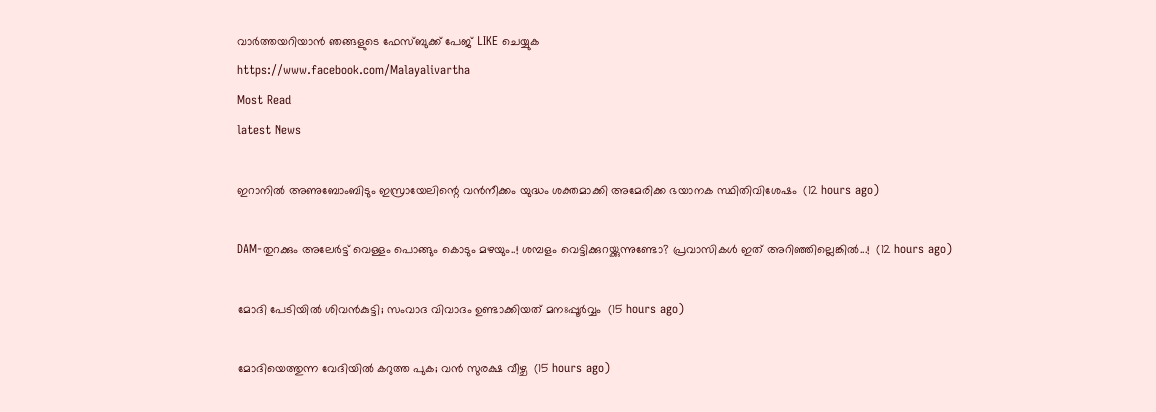വാര്‍ത്തയറിയാന്‍ ഞങ്ങളുടെ ഫേസ്‌ബുക്ക്‌ പേജ് LIKE ചെയ്യുക
https://www.facebook.com/Malayalivartha
Most Read
latest News

ഇറാനില്‍ അണുബോംബിടും ഇസ്രായേലിന്റെ വന്‍നീക്കം യുദ്ധം ശക്തമാക്കി അമേരിക്ക ഭയാനക സ്ഥിതിവിശേഷം  (12 hours ago)

DAM-തുറക്കും അലേർട്ട് വെള്ളം പൊങ്ങും കൊടും മഴയും..! ശമ്പളം വെട്ടിക്കുറയ്ക്കുന്നുണ്ടോ? പ്രവാസികൾ ഇത് അറിഞ്ഞില്ലെങ്കിൽ...!  (12 hours ago)

മോദി പേടിയിൽ ശിവൻകുട്ടി; സംവാദ വിവാദം ഉണ്ടാക്കിയത് മനഃപ്പൂർവ്വം  (15 hours ago)

മോദിയെത്തുന്ന വേദിയിൽ കറുത്ത പുക; വൻ സുരക്ഷ വീഴ്ച  (15 hours ago)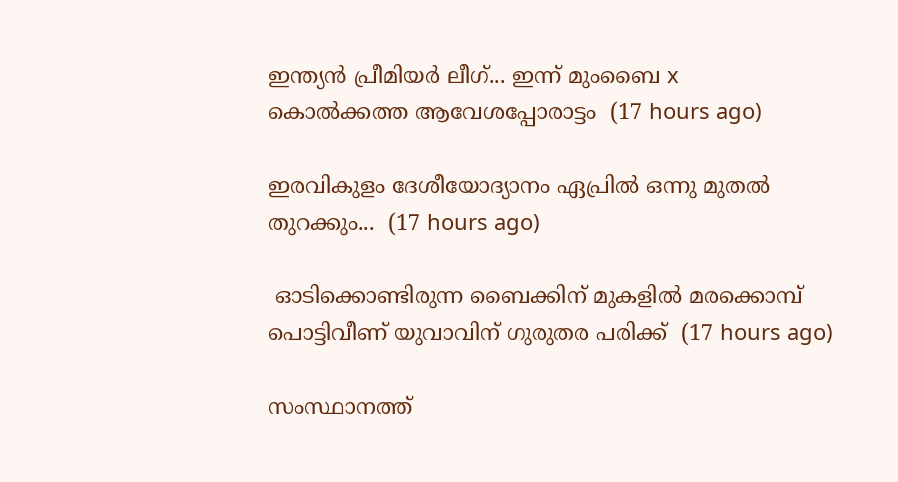ഇന്ത്യൻ പ്രീമിയർ ലീഗ്... ഇന്ന് മുംബൈ x
കൊൽക്കത്ത ആവേശപ്പോരാട്ടം  (17 hours ago)

ഇരവികുളം ദേശീയോദ്യാനം ഏപ്രിൽ ഒന്നു മുതൽ തുറക്കും...  (17 hours ago)

 ഓടിക്കൊണ്ടിരുന്ന ബൈക്കിന് മുകളില്‍ മരക്കൊമ്പ് പൊട്ടിവീണ് യുവാവിന് ഗുരുതര പരിക്ക്  (17 hours ago)

സംസ്ഥാനത്ത്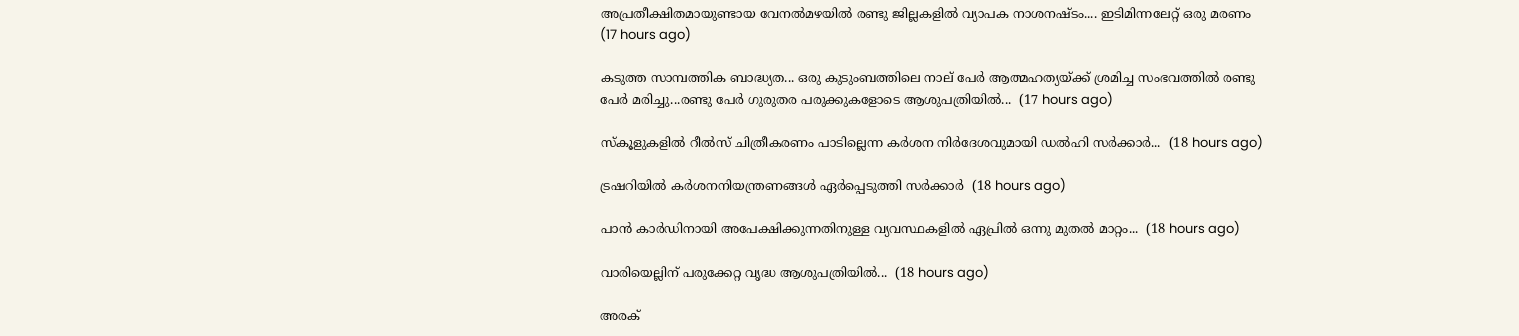അപ്രതീക്ഷിതമായുണ്ടായ വേനൽമഴയിൽ രണ്ടു ജില്ലകളിൽ വ്യാപക നാശനഷ്ടം.... ഇടിമിന്നലേറ്റ് ഒരു മരണം  (17 hours ago)

കടുത്ത സാമ്പത്തിക ബാദ്ധ്യത... ഒരു കുടുംബത്തിലെ നാല് പേർ ആത്മഹത്യയ്ക്ക് ശ്രമിച്ച സംഭവത്തിൽ രണ്ടു പേർ മരിച്ചു...രണ്ടു പേർ ഗുരുതര പരുക്കുകളോടെ ആശുപത്രിയിൽ...  (17 hours ago)

സ്‌കൂളുകളിൽ റീൽസ് ചിത്രീകരണം പാടില്ലെന്ന കർശന നിർദേശവുമായി ഡൽഹി സർക്കാർ...  (18 hours ago)

ട്രഷറിയിൽ കർശനനിയന്ത്രണങ്ങൾ ഏർപ്പെടുത്തി സർക്കാർ  (18 hours ago)

പാൻ കാർഡിനായി അപേക്ഷിക്കുന്നതിനുള്ള വ്യവസ്ഥകളിൽ ഏപ്രിൽ ഒന്നു മുതൽ മാറ്റം...  (18 hours ago)

വാരിയെല്ലിന് പരുക്കേറ്റ വൃദ്ധ ആശുപത്രിയിൽ...  (18 hours ago)

അരക്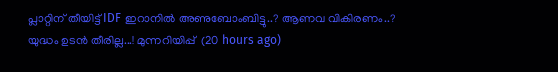പ്ലാറ്റിന് തീയിട്ട് IDF ഇറാനിൽ അണുബോംബിട്ടു..? ആണവ വികിരണം..? യുദ്ധം ഉടൻ തീരില്ല...! മുന്നറിയിപ്പ്  (20 hours ago)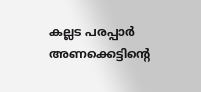കല്ലട പരപ്പാർ അണക്കെട്ടിന്റെ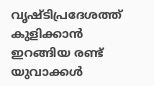വൃഷ്ടിപ്രദേശത്ത് കുളിക്കാൻ ഇറങ്ങിയ രണ്ട് യുവാക്കൾ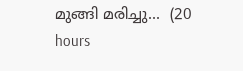മുങ്ങി മരിച്ചു...  (20 hours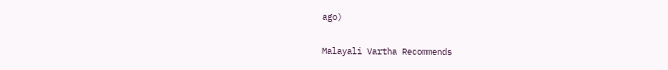ago)

Malayali Vartha Recommends